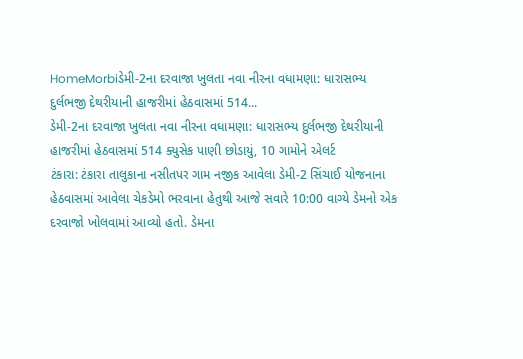HomeMorbiડેમી-2ના દરવાજા ખુલતા નવા નીરના વધામણા: ધારાસભ્ય દુર્લભજી દેથરીયાની હાજરીમાં હેઠવાસમાં 514...
ડેમી-2ના દરવાજા ખુલતા નવા નીરના વધામણા: ધારાસભ્ય દુર્લભજી દેથરીયાની હાજરીમાં હેઠવાસમાં 514 ક્યુસેક પાણી છોડાયું, 10 ગામોને એલર્ટ
ટંકારા: ટંકારા તાલુકાના નસીતપર ગામ નજીક આવેલા ડેમી-2 સિંચાઈ યોજનાના હેઠવાસમાં આવેલા ચેકડેમો ભરવાના હેતુથી આજે સવારે 10:00 વાગ્યે ડેમનો એક દરવાજો ખોલવામાં આવ્યો હતો. ડેમના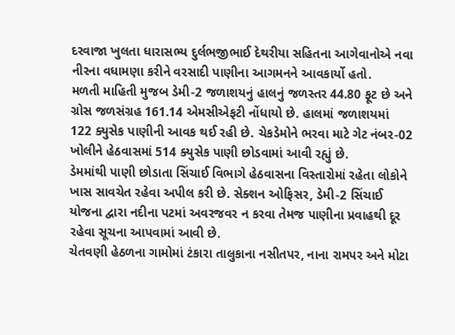દરવાજા ખુલતા ધારાસભ્ય દુર્લભજીભાઈ દેથરીયા સહિતના આગેવાનોએ નવા નીરના વધામણા કરીને વરસાદી પાણીના આગમનને આવકાર્યો હતો.
મળતી માહિતી મુજબ ડેમી-2 જળાશયનું હાલનું જળસ્તર 44.80 ફૂટ છે અને ગ્રોસ જળસંગ્રહ 161.14 એમસીએફટી નોંધાયો છે. હાલમાં જળાશયમાં 122 ક્યુસેક પાણીની આવક થઈ રહી છે. ચેકડેમોને ભરવા માટે ગેટ નંબર-02 ખોલીને હેઠવાસમાં 514 ક્યુસેક પાણી છોડવામાં આવી રહ્યું છે.
ડેમમાંથી પાણી છોડાતા સિંચાઈ વિભાગે હેઠવાસના વિસ્તારોમાં રહેતા લોકોને ખાસ સાવચેત રહેવા અપીલ કરી છે. સેક્શન ઓફિસર, ડેમી-2 સિંચાઈ યોજના દ્વારા નદીના પટમાં અવરજવર ન કરવા તેમજ પાણીના પ્રવાહથી દૂર રહેવા સૂચના આપવામાં આવી છે.
ચેતવણી હેઠળના ગામોમાં ટંકારા તાલુકાના નસીતપર, નાના રામપર અને મોટા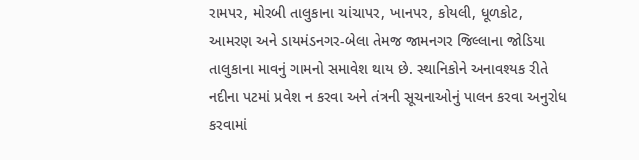રામપર, મોરબી તાલુકાના ચાંચાપર, ખાનપર, કોયલી, ધૂળકોટ, આમરણ અને ડાયમંડનગર-બેલા તેમજ જામનગર જિલ્લાના જોડિયા તાલુકાના માવનું ગામનો સમાવેશ થાય છે. સ્થાનિકોને અનાવશ્યક રીતે નદીના પટમાં પ્રવેશ ન કરવા અને તંત્રની સૂચનાઓનું પાલન કરવા અનુરોધ કરવામાં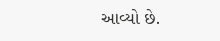આવ્યો છે.